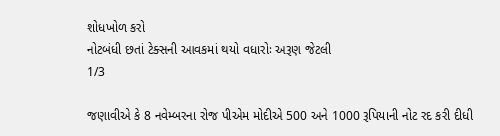શોધખોળ કરો
નોટબંધી છતાં ટેક્સની આવકમાં થયો વધારોઃ અરૂણ જેટલી
1/3

જણાવીએ કે 8 નવેમ્બરના રોજ પીએમ મોદીએ 500 અને 1000 રૂપિયાની નોટ રદ કરી દીધી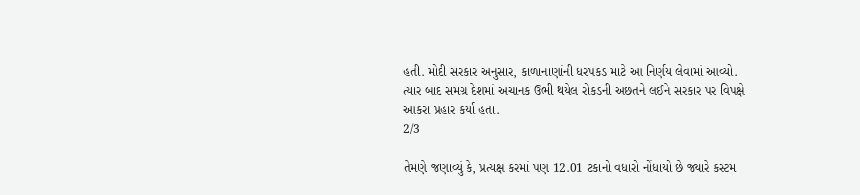હતી. મોદી સરકાર અનુસાર, કાળાનાણાંની ધરપકડ માટે આ નિર્ણય લેવામાં આવ્યો. ત્યાર બાદ સમગ્ર દેશમાં અચાનક ઉભી થયેલ રોકડની અછતને લઈને સરકાર પર વિપક્ષે આકરા પ્રહાર કર્યા હતા.
2/3

તેમણે જણાવ્યું કે, પ્રત્યક્ષ કરમાં પણ 12.01 ટકાનો વધારો નોંધાયો છે જ્યારે કસ્ટમ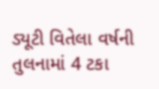ડ્યૂટી વિતેલા વર્ષની તુલનામાં 4 ટકા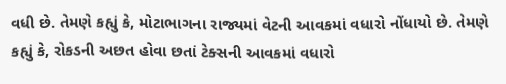વધી છે. તેમણે કહ્યું કે, મોટાભાગના રાજ્યમાં વેટની આવકમાં વધારો નોંધાયો છે. તેમણે કહ્યું કે, રોકડની અછત હોવા છતાં ટેક્સની આવકમાં વધારો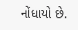નોંધાયો છે.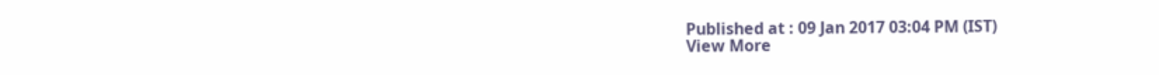Published at : 09 Jan 2017 03:04 PM (IST)
View More